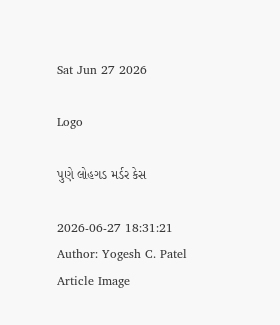Sat Jun 27 2026

Logo

પુણે લોહગડ મર્ડર કેસ

2026-06-27 18:31:21
Author: Yogesh C. Patel
Article Image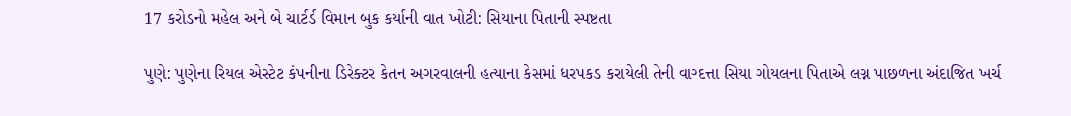17 કરોડનો મહેલ અને બે ચાર્ટર્ડ વિમાન બુક કર્યાની વાત ખોટી: સિયાના પિતાની સ્પષ્ટતા

પુણે: પુણેના રિયલ એસ્ટેટ કંપનીના ડિરેક્ટર કેતન અગરવાલની હત્યાના કેસમાં ધરપકડ કરાયેલી તેની વાગ્દત્તા સિયા ગોયલના પિતાએ લગ્ન પાછળના અંદાજિત ખર્ચ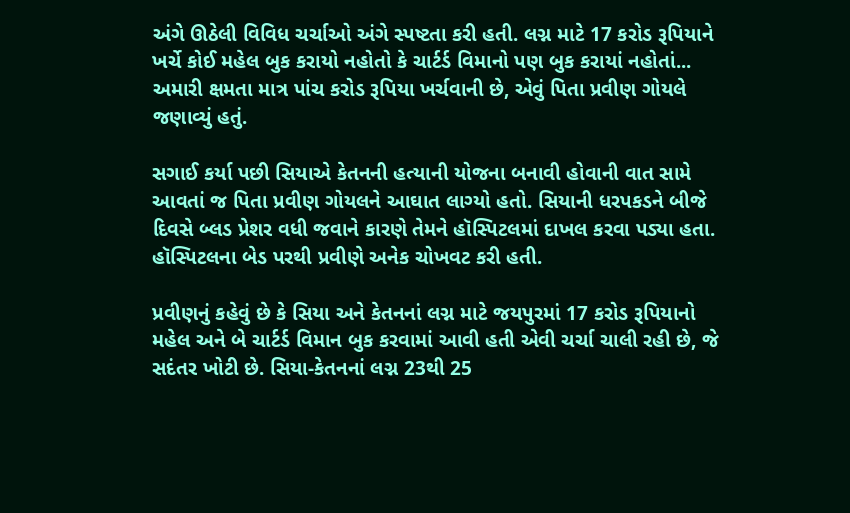અંગે ઊઠેલી વિવિધ ચર્ચાઓ અંગે સ્પષ્ટતા કરી હતી. લગ્ન માટે 17 કરોડ રૂપિયાને ખર્ચે કોઈ મહેલ બુક કરાયો નહોતો કે ચાર્ટર્ડ વિમાનો પણ બુક કરાયાં નહોતાં... અમારી ક્ષમતા માત્ર પાંચ કરોડ રૂપિયા ખર્ચવાની છે, એવું પિતા પ્રવીણ ગોયલે જણાવ્યું હતું.

સગાઈ કર્યા પછી સિયાએ કેતનની હત્યાની યોજના બનાવી હોવાની વાત સામે આવતાં જ પિતા પ્રવીણ ગોયલને આઘાત લાગ્યો હતો. સિયાની ધરપકડને બીજે દિવસે બ્લડ પ્રેશર વધી જવાને કારણે તેમને હૉસ્પિટલમાં દાખલ કરવા પડ્યા હતા. હૉસ્પિટલના બેડ પરથી પ્રવીણે અનેક ચોખવટ કરી હતી.

પ્રવીણનું કહેવું છે કે સિયા અને કેતનનાં લગ્ન માટે જયપુરમાં 17 કરોડ રૂપિયાનો મહેલ અને બે ચાર્ટર્ડ વિમાન બુક કરવામાં આવી હતી એવી ચર્ચા ચાલી રહી છે, જે સદંતર ખોટી છે. સિયા-કેતનનાં લગ્ન 23થી 25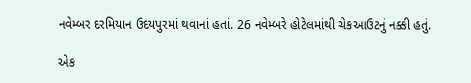નવેમ્બર દરમિયાન ઉદયપુરમાં થવાનાં હતાં. 26 નવેમ્બરે હોટેલમાંથી ચેકઆઉટનું નક્કી હતું.

એક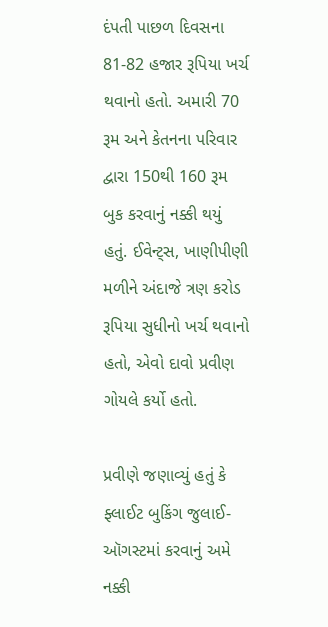દંપતી પાછળ દિવસના 81-82 હજાર રૂપિયા ખર્ચ થવાનો હતો. અમારી 70 રૂમ અને કેતનના પરિવાર દ્વારા 150થી 160 રૂમ બુક કરવાનું નક્કી થયું હતું. ઈવેન્ટ્સ, ખાણીપીણી મળીને અંદાજે ત્રણ કરોડ રૂપિયા સુધીનો ખર્ચ થવાનો હતો, એવો દાવો પ્રવીણ ગોયલે કર્યો હતો.

પ્રવીણે જણાવ્યું હતું કે ફ્લાઈટ બુકિંગ જુલાઈ-ઑગસ્ટમાં કરવાનું અમે નક્કી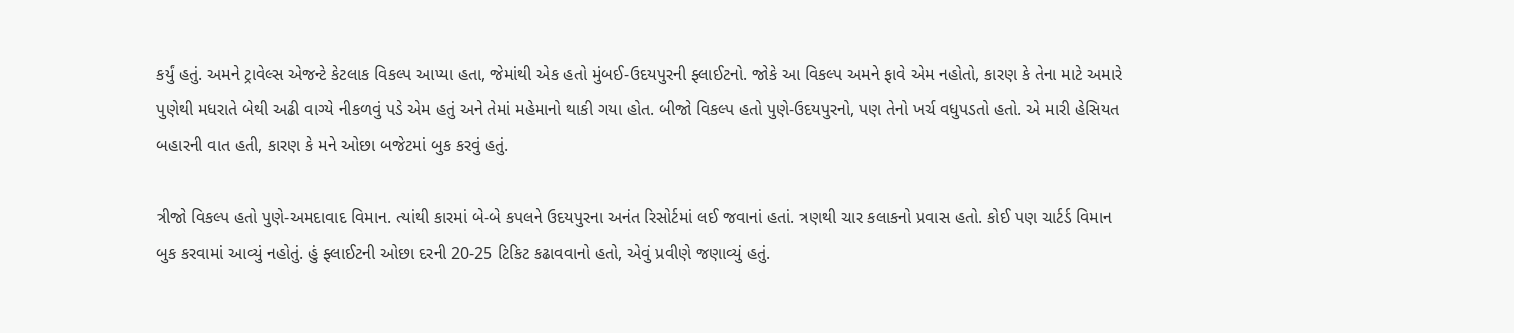કર્યું હતું. અમને ટ્રાવેલ્સ એજન્ટે કેટલાક વિકલ્પ આપ્યા હતા, જેમાંથી એક હતો મુંબઈ-ઉદયપુરની ફ્લાઈટનો. જોકે આ વિકલ્પ અમને ફાવે એમ નહોતો, કારણ કે તેના માટે અમારે પુણેથી મધરાતે બેથી અઢી વાગ્યે નીકળવું પડે એમ હતું અને તેમાં મહેમાનો થાકી ગયા હોત. બીજો વિકલ્પ હતો પુણે-ઉદયપુરનો, પણ તેનો ખર્ચ વધુપડતો હતો. એ મારી હેસિયત બહારની વાત હતી, કારણ કે મને ઓછા બજેટમાં બુક કરવું હતું.

ત્રીજો વિકલ્પ હતો પુણે-અમદાવાદ વિમાન. ત્યાંથી કારમાં બે-બે કપલને ઉદયપુરના અનંત રિસોર્ટમાં લઈ જવાનાં હતાં. ત્રણથી ચાર કલાકનો પ્રવાસ હતો. કોઈ પણ ચાર્ટર્ડ વિમાન બુક કરવામાં આવ્યું નહોતું. હું ફ્લાઈટની ઓછા દરની 20-25 ટિકિટ કઢાવવાનો હતો, એવું પ્રવીણે જણાવ્યું હતું.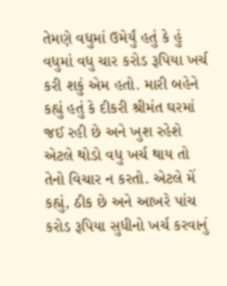તેમણે વધુમાં ઉમેર્યું હતું કે હું વધુમાં વધુ ચાર કરોડ રૂપિયા ખર્ચ કરી શકું એમ હતો. મારી બહેને કહ્યું હતું કે દીકરી શ્રીમંત ઘરમાં જઈ રહી છે અને ખુશ રહેશે એટલે થોડો વધુ ખર્ચ થાય તો તેનો વિચાર ન કરતો. એટલે મેં કહ્યું, ઠીક છે અને આખરે પાંચ કરોડ રૂપિયા સુધીનો ખર્ચ કરવાનું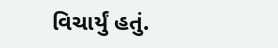વિચાર્યું હતું.